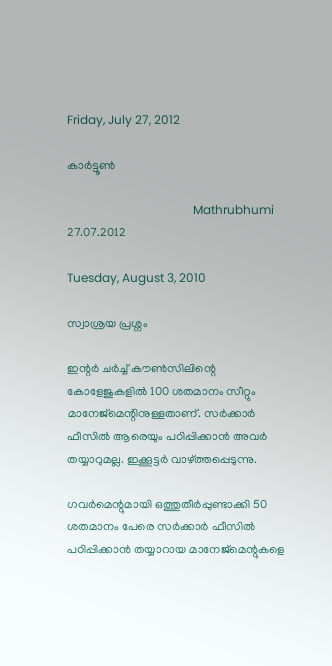Friday, July 27, 2012

കാർട്ടൂൺ

                                          Mathrubhumi 27.07.2012

Tuesday, August 3, 2010

സ്വാശ്രയ പ്രശ്നം

ഇന്റര്‍ ചര്‍ച്ച് കൗണ്‍സിലിന്റെ കോളേജുകളില്‍ 100 ശതമാനം സീറ്റും മാനേജ്മെന്റിനുള്ളതാണ്‌. സര്‍ക്കാര്‍ ഫീസില്‍ ആരെയും പഠിപ്പിക്കാന്‍ അവര്‍ തയ്യാറുമല്ല. ഇക്കൂട്ടര്‍ വാഴ്ത്തപ്പെടുന്നു.

ഗവര്‍മെന്റുമായി ഒത്തുതീര്‍പ്പുണ്ടാക്കി 50 ശതമാനം പേരെ സര്‍ക്കാര്‍ ഫീസില്‍ പഠിപ്പിക്കാന്‍ തയ്യാറായ മാനേജ്മെന്റുകളെ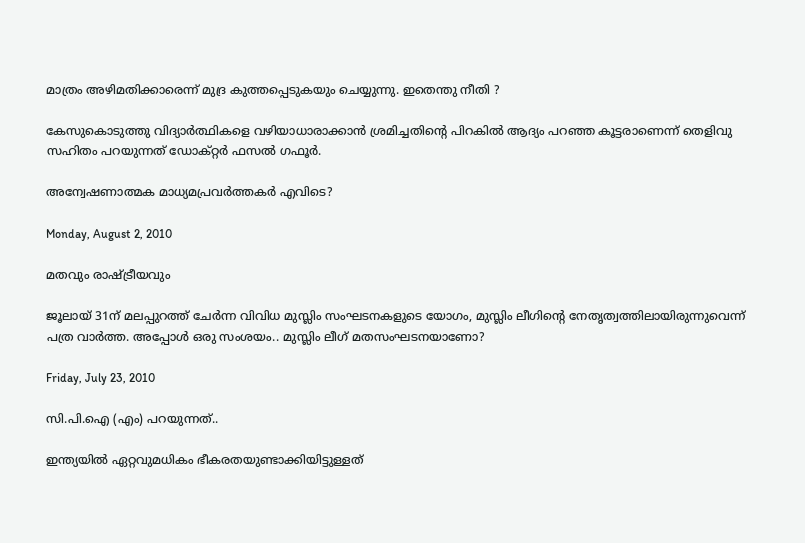മാത്രം അഴിമതിക്കാരെന്ന് മുദ്ര കുത്തപ്പെടുകയും ചെയ്യുന്നു. ഇതെന്തു നീതി ?

കേസുകൊടുത്തു വിദ്യാര്‍ത്ഥികളെ വഴിയാധാരാക്കാന്‍ ശ്രമിച്ചതിന്റെ പിറകില്‍ ആദ്യം പറഞ്ഞ കൂട്ടരാണെന്ന് തെളിവു സഹിതം പറയുന്നത് ഡോക്റ്റര്‍ ഫസല്‍ ഗഫൂര്‍.

അന്വേഷണാത്മക മാധ്യമപ്രവര്‍ത്തകര്‍ എവിടെ?

Monday, August 2, 2010

മതവും രാഷ്ട്രീയവും

ജൂലായ് 31ന്‌ മലപ്പുറത്ത് ചേര്‍ന്ന വിവിധ മുസ്ലിം സംഘടനകളുടെ യോഗം, മുസ്ലിം ലീഗിന്റെ നേതൃത്വത്തിലായിരുന്നുവെന്ന് പത്ര വാര്‍ത്ത. അപ്പോള്‍ ഒരു സംശയം.. മുസ്ലിം ലീഗ് മതസംഘടനയാണോ?

Friday, July 23, 2010

സി.പി.ഐ (എം) പറയുന്നത്..

ഇന്ത്യയില്‍ ഏറ്റവുമധികം ഭീകരതയുണ്ടാക്കിയിട്ടുള്ളത്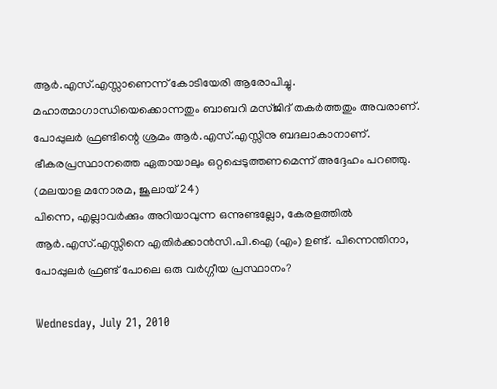ആര്‍.എസ്.എസ്സാണെന്ന് കോടിയേരി ആരോപിച്ചു. മഹാത്മാഗാന്ധിയെക്കൊന്നതും ബാബറി മസ്ജിദ് തകര്‍ത്തതും അവരാണ്. പോപ്പുലര്‍ ഫ്രണ്ടിന്റെ ശ്രമം ആര്‍.എസ്.എസ്സിനു ബദലാകാനാണ്‌. ഭീകരപ്രസ്ഥാനത്തെ ഏതായാലും ഒറ്റപ്പെടുത്തണമെന്ന് അദ്ദേഹം പറഞ്ഞു. (മലയാള മനോരമ, ജൂലായ് 24)
പിന്നെ, എല്ലാവര്‍ക്കും അറിയാവുന്ന ഒന്നുണ്ടല്ലോ, കേരളത്തില്‍ ആര്‍.എസ്.എസ്സിനെ എതിര്‍ക്കാന്‍സി.പി.ഐ (എം) ഉണ്ട്. പിന്നെന്തിനാ, പോപ്പുലര്‍ ഫ്രണ്ട് പോലെ ഒരു വര്‍ഗ്ഗീയ പ്രസ്ഥാനം?

Wednesday, July 21, 2010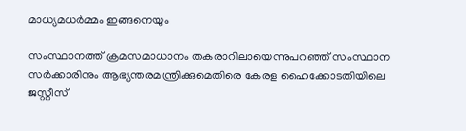മാധ്യമധര്‍മ്മം ഇങ്ങനെയും

സംസ്ഥാനത്ത് ക്രമസമാധാനം തകരാറിലായെന്നുപറഞ്ഞ് സംസ്ഥാന സര്‍ക്കാരിനും ആഭ്യന്തരമന്ത്രിക്കുമെതിരെ കേരള ഹൈക്കോടതിയിലെ ജസ്റ്റീസ്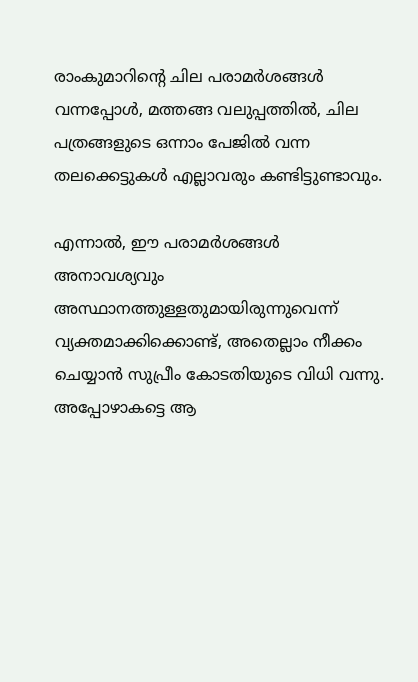രാംകുമാറിന്റെ ചില പരാമര്‍ശങ്ങള്‍ വന്നപ്പോള്‍, മത്തങ്ങ വലുപ്പത്തില്‍, ചില പത്രങ്ങളുടെ ഒന്നാം പേജില്‍ വന്ന തലക്കെട്ടുകള്‍ എല്ലാവരും കണ്ടിട്ടുണ്ടാവും.

എന്നാല്‍, ഈ പരാമര്‍ശങ്ങള്‍ അനാവശ്യവും അസ്ഥാനത്തുള്ളതുമായിരുന്നുവെന്ന് വ്യക്തമാക്കിക്കൊണ്ട്, അതെല്ലാം നീക്കം ചെയ്യാന്‍ സുപ്രീം കോടതിയുടെ വിധി വന്നു. അപ്പോഴാകട്ടെ ആ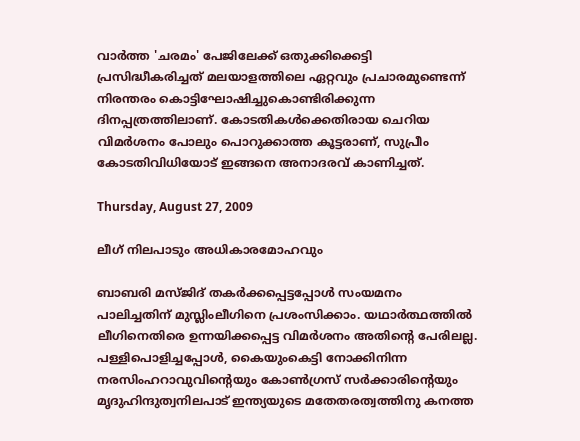വാര്‍ത്ത 'ചരമം' പേജിലേക്ക് ഒതുക്കിക്കെട്ടി പ്രസിദ്ധീകരിച്ചത് മലയാളത്തിലെ ഏറ്റവും പ്രചാരമുണ്ടെന്ന് നിരന്തരം കൊട്ടിഘോഷിച്ചുകൊണ്ടിരിക്കുന്ന ദിനപ്പത്രത്തിലാണ്‌. കോടതികള്‍ക്കെതിരായ ചെറിയ വിമര്‍ശനം പോലും പൊറുക്കാത്ത കൂട്ടരാണ്‌, സുപ്രീം കോടതിവിധിയോട് ഇങ്ങനെ അനാദരവ് കാണിച്ചത്.

Thursday, August 27, 2009

ലീഗ് നിലപാടും അധികാരമോഹവും

ബാബരി മസ്ജിദ് തകര്‍ക്കപ്പെട്ടപ്പോള്‍ സംയമനം പാലിച്ചതിന് മുസ്ലിംലീഗിനെ പ്രശംസിക്കാം. യഥാര്‍ത്ഥത്തില്‍ ലീഗിനെതിരെ ഉന്നയിക്കപ്പെട്ട വിമര്‍ശനം അതിന്റെ പേരിലല്ല. പള്ളിപൊളിച്ചപ്പോള്‍, കൈയുംകെട്ടി നോക്കിനിന്ന നരസിംഹറാവുവിന്റെയും കോണ്‍ഗ്രസ് സര്‍ക്കാരിന്റെയും മൃദുഹിന്ദുത്വനിലപാട് ഇന്ത്യയുടെ മതേതരത്വത്തിനു കനത്ത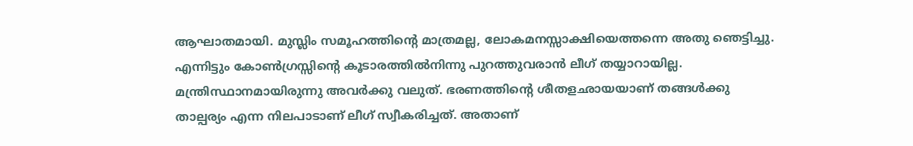ആഘാതമായി. മുസ്ലിം സമൂഹത്തിന്റെ മാത്രമല്ല, ലോകമനസ്സാക്ഷിയെത്തന്നെ അതു ഞെട്ടിച്ചു. എന്നിട്ടും കോണ്‍ഗ്രസ്സിന്റെ കൂടാരത്തില്‍നിന്നു പുറത്തുവരാന്‍ ലീഗ് തയ്യാറായില്ല. മന്ത്രിസ്ഥാനമായിരുന്നു അവര്‍ക്കു വലുത്. ഭരണത്തിന്റെ ശീതളഛായയാണ് തങ്ങള്‍‍ക്കു താല്പര്യം എന്ന നിലപാടാണ് ലീഗ് സ്വീകരിച്ചത്. അതാണ്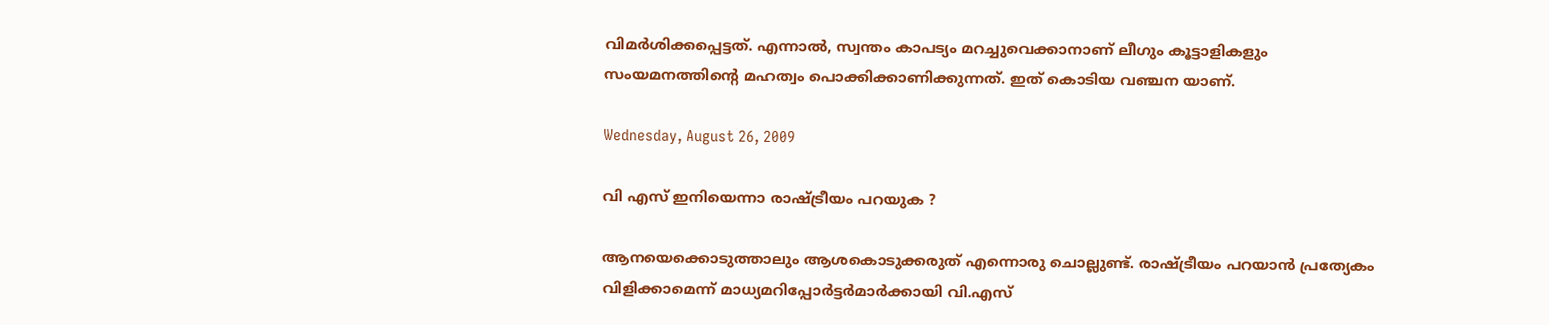വിമര്‍ശിക്കപ്പെട്ടത്. എന്നാല്‍, സ്വന്തം കാപട്യം മറച്ചുവെക്കാനാണ് ലീഗും കൂട്ടാളികളും സംയമനത്തിന്റെ മഹത്വം പൊക്കിക്കാണിക്കുന്നത്. ഇത് കൊടിയ വഞ്ചന യാണ്.

Wednesday, August 26, 2009

വി എസ് ഇനിയെന്നാ രാഷ്ട്രീയം പറയുക ?

ആനയെക്കൊടുത്താലും ആശകൊടുക്കരുത് എന്നൊരു ചൊല്ലുണ്ട്. രാഷ്ട്രീയം പറയാന്‍ പ്രത്യേകം വിളിക്കാമെന്ന് മാധ്യമറിപ്പോര്‍ട്ടര്‍മാര്‍ക്കായി വി.എസ്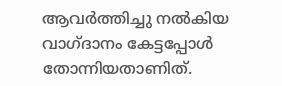ആവര്‍ത്തിച്ചു നല്‍കിയ വാഗ്ദാനം കേട്ടപ്പോള്‍ തോന്നിയതാണിത്.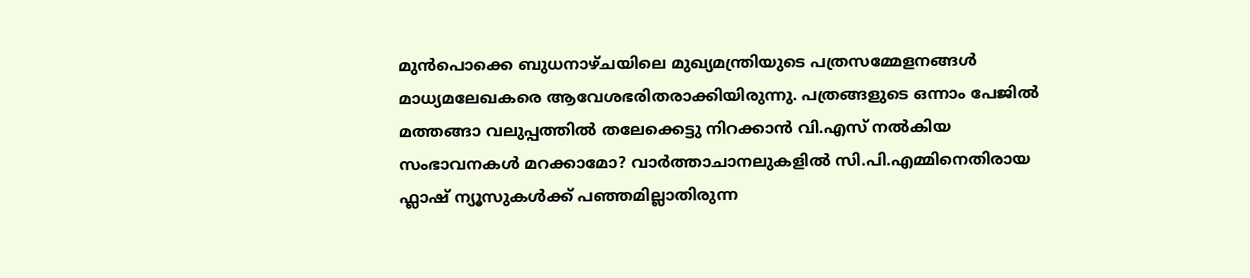മുന്‍പൊക്കെ ബുധനാഴ്ചയിലെ മുഖ്യമന്ത്രിയുടെ പത്രസമ്മേളനങ്ങള്‍ മാധ്യമലേഖകരെ ആവേശഭരിതരാക്കിയിരുന്നു. പത്രങ്ങളുടെ ഒന്നാം പേജില്‍ മത്തങ്ങാ വലുപ്പത്തില്‍ തലേക്കെട്ടു നിറക്കാന്‍ വി.എസ് നല്‍കിയ സംഭാവനകള്‍ മറക്കാമോ? വാര്‍ത്താചാനലുകളില്‍ സി.പി.എമ്മിനെതിരായ ഫ്ലാഷ് ന്യൂസുകള്‍ക്ക് പഞ്ഞമില്ലാതിരുന്ന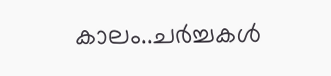കാലം..ചര്‍ച്ചകള്‍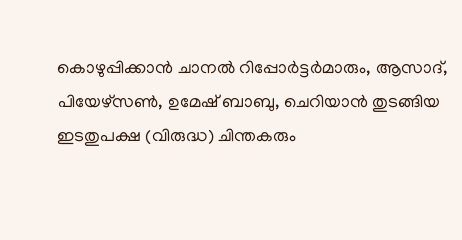കൊഴുപ്പിക്കാന്‍ ചാനല്‍ റിപ്പോര്‍ട്ടര്‍മാരും, ആസാദ്, പിയേഴ്സണ്‍, ഉമേഷ് ബാബു, ചെറിയാന്‍ തുടങ്ങിയ ഇടതുപക്ഷ (വിരുദ്ധ) ചിന്തകരും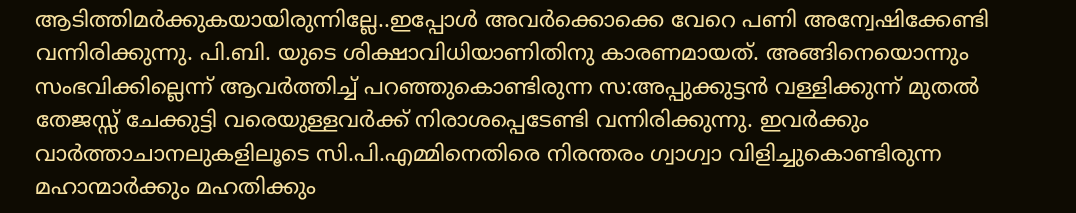ആടിത്തിമര്‍ക്കുകയായിരുന്നില്ലേ..ഇപ്പോള്‍ അവര്‍ക്കൊക്കെ വേറെ പണി അന്വേഷിക്കേണ്ടി വന്നിരിക്കുന്നു. പി.ബി. യുടെ ശിക്ഷാവിധിയാണിതിനു കാരണമായത്. അങ്ങിനെയൊന്നും സംഭവിക്കില്ലെന്ന് ആവര്‍ത്തിച്ച് പറഞ്ഞുകൊണ്ടിരുന്ന സ:അപ്പുക്കുട്ടന്‍ വള്ളിക്കുന്ന് മുതല്‍ തേജസ്സ് ചേക്കുട്ടി വരെയുള്ളവര്‍ക്ക് നിരാശപ്പെടേണ്ടി വന്നിരിക്കുന്നു. ഇവര്‍ക്കും വാര്‍ത്താചാനലുകളിലൂടെ സി.പി.എമ്മിനെതിരെ നിരന്തരം ഗ്വാഗ്വാ വിളിച്ചുകൊണ്ടിരുന്ന മഹാന്മാര്‍ക്കും മഹതിക്കും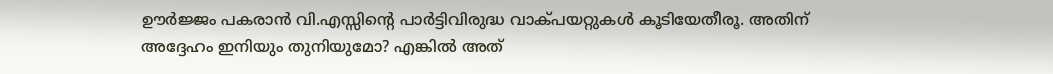ഊര്‍ജ്ജം പകരാന്‍ വി.എസ്സിന്റെ പാര്‍ട്ടിവിരുദ്ധ വാക്പയറ്റുകള്‍ കൂടിയേതീരൂ. അതിന് അദ്ദേഹം ഇനിയും തുനിയുമോ? എങ്കില്‍ അത്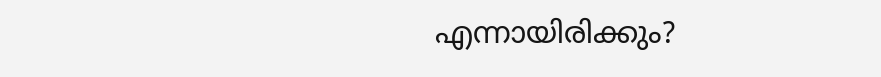എന്നായിരിക്കും?